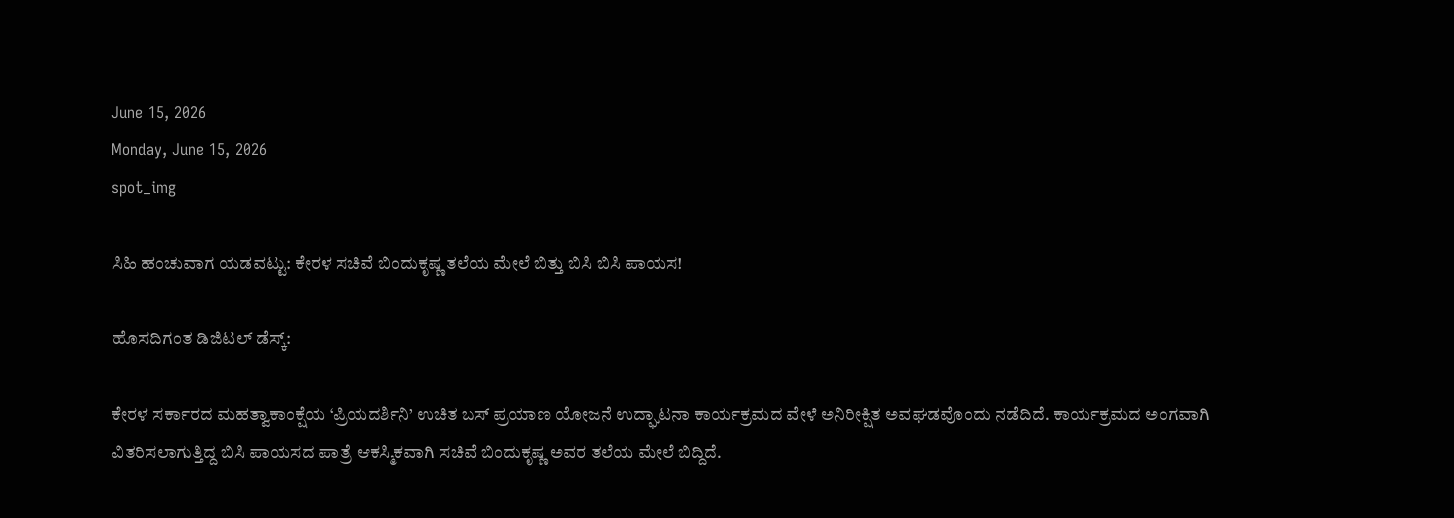June 15, 2026
Monday, June 15, 2026
spot_img

ಸಿಹಿ ಹಂಚುವಾಗ ಯಡವಟ್ಟು: ಕೇರಳ ಸಚಿವೆ ಬಿಂದುಕೃಷ್ಣ ತಲೆಯ ಮೇಲೆ ಬಿತ್ತು ಬಿಸಿ ಬಿಸಿ ಪಾಯಸ!

ಹೊಸದಿಗಂತ ಡಿಜಿಟಲ್ ಡೆಸ್ಕ್:

ಕೇರಳ ಸರ್ಕಾರದ ಮಹತ್ವಾಕಾಂಕ್ಷೆಯ ‘ಪ್ರಿಯದರ್ಶಿನಿ’ ಉಚಿತ ಬಸ್ ಪ್ರಯಾಣ ಯೋಜನೆ ಉದ್ಘಾಟನಾ ಕಾರ್ಯಕ್ರಮದ ವೇಳೆ ಅನಿರೀಕ್ಷಿತ ಅವಘಡವೊಂದು ನಡೆದಿದೆ. ಕಾರ್ಯಕ್ರಮದ ಅಂಗವಾಗಿ ವಿತರಿಸಲಾಗುತ್ತಿದ್ದ ಬಿಸಿ ಪಾಯಸದ ಪಾತ್ರೆ ಆಕಸ್ಮಿಕವಾಗಿ ಸಚಿವೆ ಬಿಂದುಕೃಷ್ಣ ಅವರ ತಲೆಯ ಮೇಲೆ ಬಿದ್ದಿದೆ.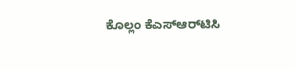ಕೊಲ್ಲಂ ಕೆಎಸ್‌ಆರ್‌ಟಿಸಿ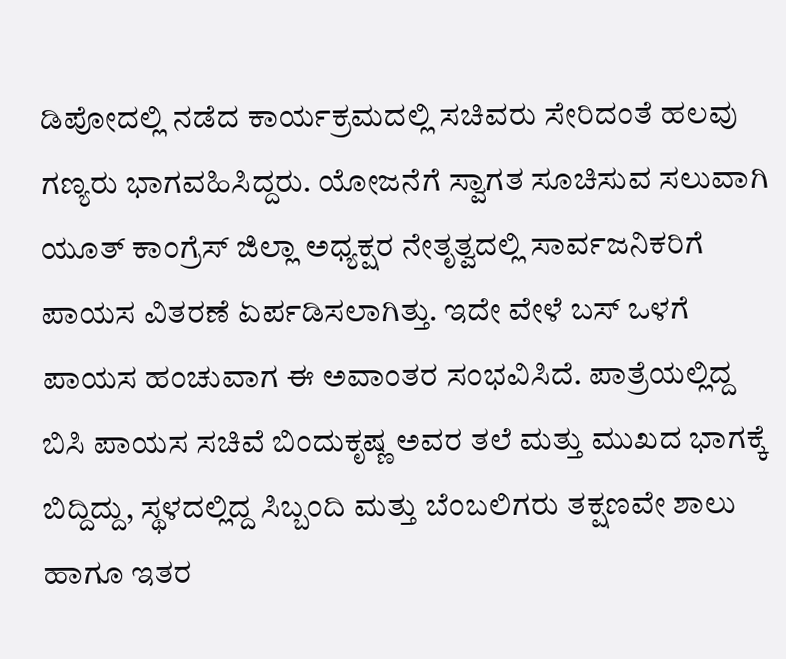ಡಿಪೋದಲ್ಲಿ ನಡೆದ ಕಾರ್ಯಕ್ರಮದಲ್ಲಿ ಸಚಿವರು ಸೇರಿದಂತೆ ಹಲವು ಗಣ್ಯರು ಭಾಗವಹಿಸಿದ್ದರು. ಯೋಜನೆಗೆ ಸ್ವಾಗತ ಸೂಚಿಸುವ ಸಲುವಾಗಿ ಯೂತ್ ಕಾಂಗ್ರೆಸ್ ಜಿಲ್ಲಾ ಅಧ್ಯಕ್ಷರ ನೇತೃತ್ವದಲ್ಲಿ ಸಾರ್ವಜನಿಕರಿಗೆ ಪಾಯಸ ವಿತರಣೆ ಏರ್ಪಡಿಸಲಾಗಿತ್ತು. ಇದೇ ವೇಳೆ ಬಸ್ ಒಳಗೆ ಪಾಯಸ ಹಂಚುವಾಗ ಈ ಅವಾಂತರ ಸಂಭವಿಸಿದೆ. ಪಾತ್ರೆಯಲ್ಲಿದ್ದ ಬಿಸಿ ಪಾಯಸ ಸಚಿವೆ ಬಿಂದುಕೃಷ್ಣ ಅವರ ತಲೆ ಮತ್ತು ಮುಖದ ಭಾಗಕ್ಕೆ ಬಿದ್ದಿದ್ದು, ಸ್ಥಳದಲ್ಲಿದ್ದ ಸಿಬ್ಬಂದಿ ಮತ್ತು ಬೆಂಬಲಿಗರು ತಕ್ಷಣವೇ ಶಾಲು ಹಾಗೂ ಇತರ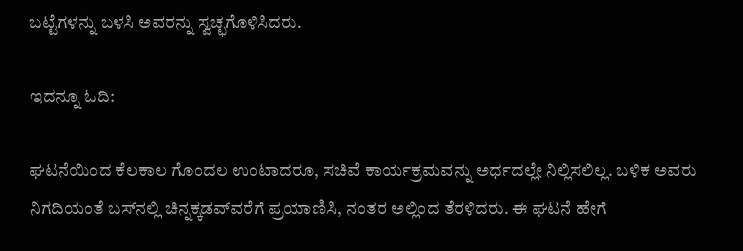ಬಟ್ಟೆಗಳನ್ನು ಬಳಸಿ ಅವರನ್ನು ಸ್ವಚ್ಛಗೊಳಿಸಿದರು.

ಇದನ್ನೂ ಓದಿ:

ಘಟನೆಯಿಂದ ಕೆಲಕಾಲ ಗೊಂದಲ ಉಂಟಾದರೂ, ಸಚಿವೆ ಕಾರ್ಯಕ್ರಮವನ್ನು ಅರ್ಧದಲ್ಲೇ ನಿಲ್ಲಿಸಲಿಲ್ಲ. ಬಳಿಕ ಅವರು ನಿಗದಿಯಂತೆ ಬಸ್‌ನಲ್ಲಿ ಚಿನ್ನಕ್ಕಡವ್‌ವರೆಗೆ ಪ್ರಯಾಣಿಸಿ, ನಂತರ ಅಲ್ಲಿಂದ ತೆರಳಿದರು. ಈ ಘಟನೆ ಹೇಗೆ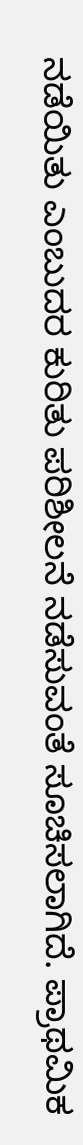ನಡೆಯಿತು ಎಂಬುದರ ಕುರಿತು ಪರಿಶೀಲನೆ ನಡೆಸುವಂತೆ ಸೂಚಿಸಲಾಗಿದೆ. ಪ್ರಾಥಮಿಕ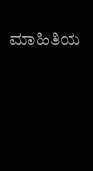ಮಾಹಿತಿಯ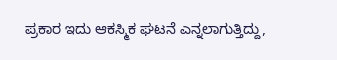ಪ್ರಕಾರ ಇದು ಆಕಸ್ಮಿಕ ಘಟನೆ ಎನ್ನಲಾಗುತ್ತಿದ್ದು,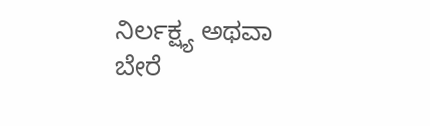ನಿರ್ಲಕ್ಷ್ಯ ಅಥವಾ ಬೇರೆ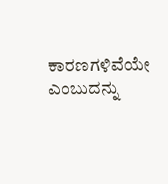ಕಾರಣಗಳಿವೆಯೇ ಎಂಬುದನ್ನು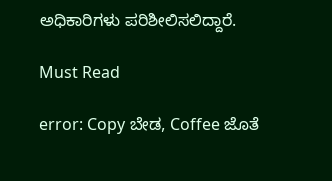ಅಧಿಕಾರಿಗಳು ಪರಿಶೀಲಿಸಲಿದ್ದಾರೆ.

Must Read

error: Copy ಬೇಡ, Coffee ಜೊತೆ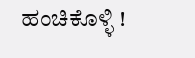ಹಂಚಿಕೊಳ್ಳಿ !